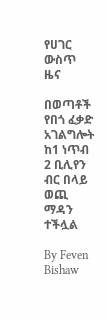የሀገር ውስጥ ዜና

በወጣቶች የበጎ ፈቃድ አገልግሎት ከ1 ነጥብ 2 ቢሊየን ብር በላይ ወጪ ማዳን ተችሏል

By Feven Bishaw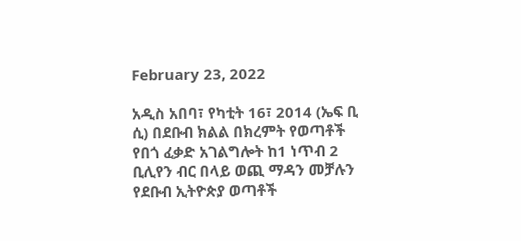February 23, 2022

አዲስ አበባ፣ የካቲት 16፣ 2014 (ኤፍ ቢ ሲ) በደቡብ ክልል በክረምት የወጣቶች የበጎ ፈቃድ አገልግሎት ከ1 ነጥብ 2 ቢሊየን ብር በላይ ወጪ ማዳን መቻሉን የደቡብ ኢትዮጵያ ወጣቶች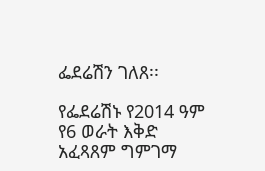ፌደሬሽን ገለጸ፡፡

የፌደሬሽኑ የ2014 ዓም የ6 ወራት እቅድ አፈጻጸም ግምገማ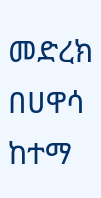መድረክ በሀዋሳ ከተማ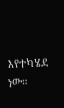እየተካሄደ ነው።